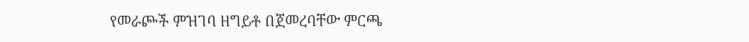የመራጮች ምዝገባ ዘግይቶ በጀመረባቸው ምርጫ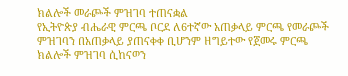ክልሎች መራጮች ምዝገባ ተጠናቋል
የኢትዮጵያ ብሔራዊ ምርጫ ቦርደ ለ6ተኛው አጠቃላይ ምርጫ የመራጮች ምዝገባን በአጠቃላይ ያጠናቀቀ ቢሆንም ዘግይተው የጀመሩ ምርጫ ክልሎች ምዝገባ ሲከናወን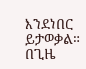እንደነበር ይታወቃል። በጊዜ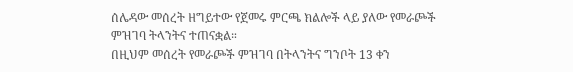ሰሌዳው መሰረት ዘግይተው የጀመሩ ምርጫ ክልሎች ላይ ያለው የመራጮች ምዝገባ ትላንትና ተጠናቋል።
በዚህም መሰረት የመራጮች ምዝገባ በትላንትና ግንቦት 13 ቀን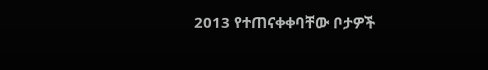2013 የተጠናቀቀባቸው ቦታዎች